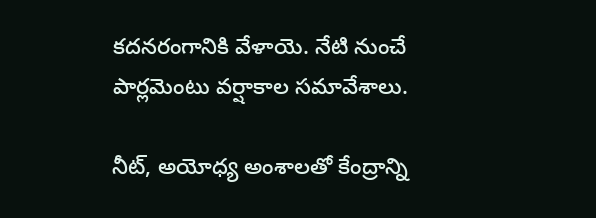కదనరంగానికి వేళాయె. నేటి నుంచే పార్లమెంటు వర్షాకాల సమావేశాలు.

నీట్, అయోధ్య అంశాలతో కేంద్రాన్ని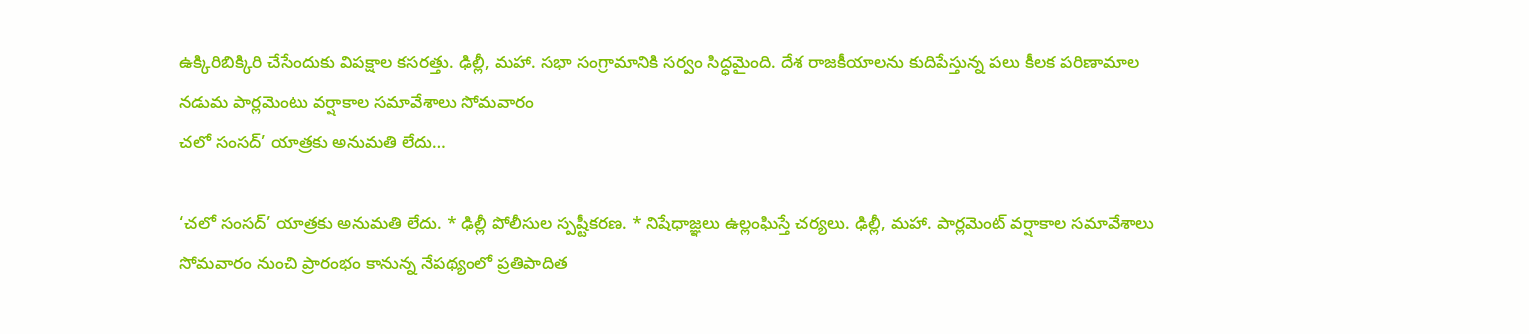ఉక్కిరిబిక్కిరి చేసేందుకు విపక్షాల కసరత్తు. ఢిల్లీ, మహా. సభా సంగ్రామానికి సర్వం సిద్ధమైంది. దేశ రాజకీయాలను కుదిపేస్తున్న పలు కీలక పరిణామాల నడుమ పార్లమెంటు వర్షాకాల సమావేశాలు సోమవారం
చలో సంసద్’ యాత్రకు అనుమతి లేదు…

‘చలో సంసద్’ యాత్రకు అనుమతి లేదు. * ఢిల్లీ పోలీసుల స్పష్టీకరణ. * నిషేధాజ్ఞలు ఉల్లంఘిస్తే చర్యలు. ఢిల్లీ, మహా. పార్లమెంట్ వర్షాకాల సమావేశాలు సోమవారం నుంచి ప్రారంభం కానున్న నేపథ్యంలో ప్రతిపాదిత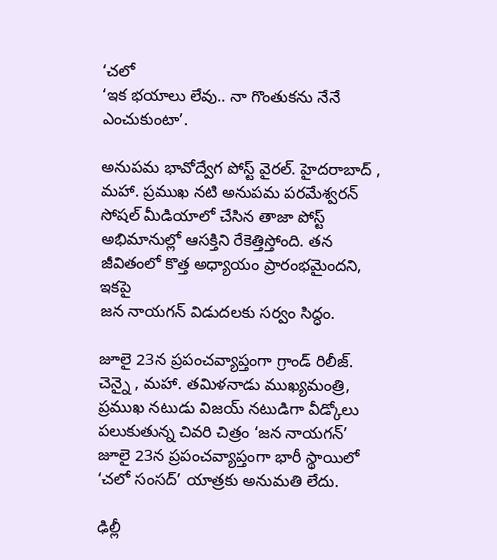‘చలో
‘ఇక భయాలు లేవు.. నా గొంతుకను నేనే ఎంచుకుంటా’.

అనుపమ భావోద్వేగ పోస్ట్ వైరల్. హైదరాబాద్ , మహా. ప్రముఖ నటి అనుపమ పరమేశ్వరన్ సోషల్ మీడియాలో చేసిన తాజా పోస్ట్ అభిమానుల్లో ఆసక్తిని రేకెత్తిస్తోంది. తన జీవితంలో కొత్త అధ్యాయం ప్రారంభమైందని, ఇకపై
జన నాయగన్ విడుదలకు సర్వం సిద్ధం.

జూలై 23న ప్రపంచవ్యాప్తంగా గ్రాండ్ రిలీజ్. చెన్నై , మహా. తమిళనాడు ముఖ్యమంత్రి, ప్రముఖ నటుడు విజయ్ నటుడిగా వీడ్కోలు పలుకుతున్న చివరి చిత్రం ‘జన నాయగన్’ జూలై 23న ప్రపంచవ్యాప్తంగా భారీ స్థాయిలో
‘చలో సంసద్’ యాత్రకు అనుమతి లేదు.

ఢిల్లీ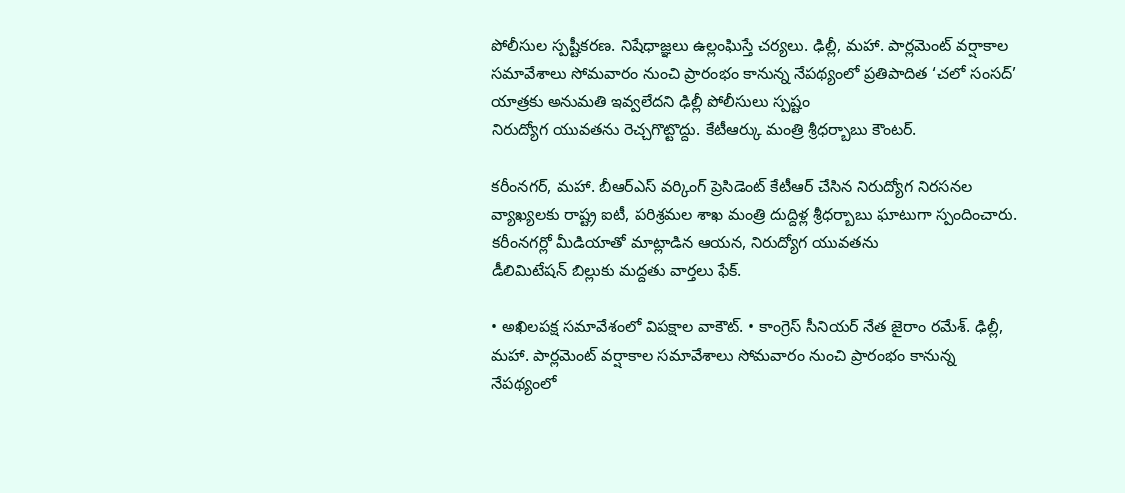పోలీసుల స్పష్టీకరణ. నిషేధాజ్ఞలు ఉల్లంఘిస్తే చర్యలు. ఢిల్లీ, మహా. పార్లమెంట్ వర్షాకాల సమావేశాలు సోమవారం నుంచి ప్రారంభం కానున్న నేపథ్యంలో ప్రతిపాదిత ‘చలో సంసద్’ యాత్రకు అనుమతి ఇవ్వలేదని ఢిల్లీ పోలీసులు స్పష్టం
నిరుద్యోగ యువతను రెచ్చగొట్టొద్దు. కేటీఆర్కు మంత్రి శ్రీధర్బాబు కౌంటర్.

కరీంనగర్, మహా. బీఆర్ఎస్ వర్కింగ్ ప్రెసిడెంట్ కేటీఆర్ చేసిన నిరుద్యోగ నిరసనల వ్యాఖ్యలకు రాష్ట్ర ఐటీ, పరిశ్రమల శాఖ మంత్రి దుద్దిళ్ల శ్రీధర్బాబు ఘాటుగా స్పందించారు. కరీంనగర్లో మీడియాతో మాట్లాడిన ఆయన, నిరుద్యోగ యువతను
డీలిమిటేషన్ బిల్లుకు మద్దతు వార్తలు ఫేక్.

• అఖిలపక్ష సమావేశంలో విపక్షాల వాకౌట్. • కాంగ్రెస్ సీనియర్ నేత జైరాం రమేశ్. ఢిల్లీ, మహా. పార్లమెంట్ వర్షాకాల సమావేశాలు సోమవారం నుంచి ప్రారంభం కానున్న నేపథ్యంలో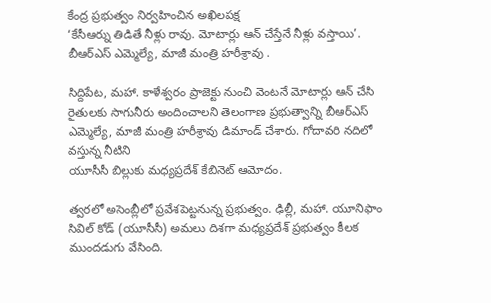కేంద్ర ప్రభుత్వం నిర్వహించిన అఖిలపక్ష
‘కేసీఆర్ను తిడితే నీళ్లు రావు. మోటార్లు ఆన్ చేస్తేనే నీళ్లు వస్తాయి’. బీఆర్ఎస్ ఎమ్మెల్యే, మాజీ మంత్రి హరీశ్రావు .

సిద్దిపేట, మహా. కాళేశ్వరం ప్రాజెక్టు నుంచి వెంటనే మోటార్లు ఆన్ చేసి రైతులకు సాగునీరు అందించాలని తెలంగాణ ప్రభుత్వాన్ని బీఆర్ఎస్ ఎమ్మెల్యే, మాజీ మంత్రి హరీశ్రావు డిమాండ్ చేశారు. గోదావరి నదిలో వస్తున్న నీటిని
యూసీసీ బిల్లుకు మధ్యప్రదేశ్ కేబినెట్ ఆమోదం.

త్వరలో అసెంబ్లీలో ప్రవేశపెట్టనున్న ప్రభుత్వం. ఢిల్లీ, మహా. యూనిఫాం సివిల్ కోడ్ (యూసీసీ) అమలు దిశగా మధ్యప్రదేశ్ ప్రభుత్వం కీలక ముందడుగు వేసింది.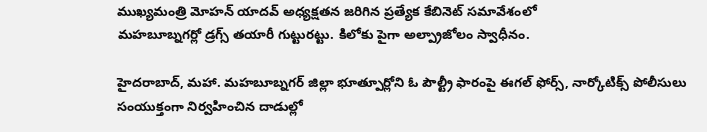ముఖ్యమంత్రి మోహన్ యాదవ్ అధ్యక్షతన జరిగిన ప్రత్యేక కేబినెట్ సమావేశంలో
మహబూబ్నగర్లో డ్రగ్స్ తయారీ గుట్టురట్టు. కిలోకు పైగా అల్ప్రాజోలం స్వాధీనం.

హైదరాబాద్, మహా. మహబూబ్నగర్ జిల్లా భూత్పూర్లోని ఓ పౌల్ట్రీ ఫారంపై ఈగల్ ఫోర్స్, నార్కోటిక్స్ పోలీసులు సంయుక్తంగా నిర్వహించిన దాడుల్లో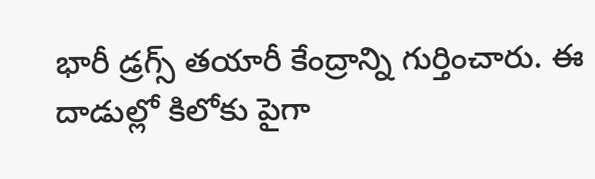భారీ డ్రగ్స్ తయారీ కేంద్రాన్ని గుర్తించారు. ఈ దాడుల్లో కిలోకు పైగా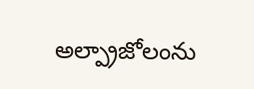అల్ప్రాజోలంను